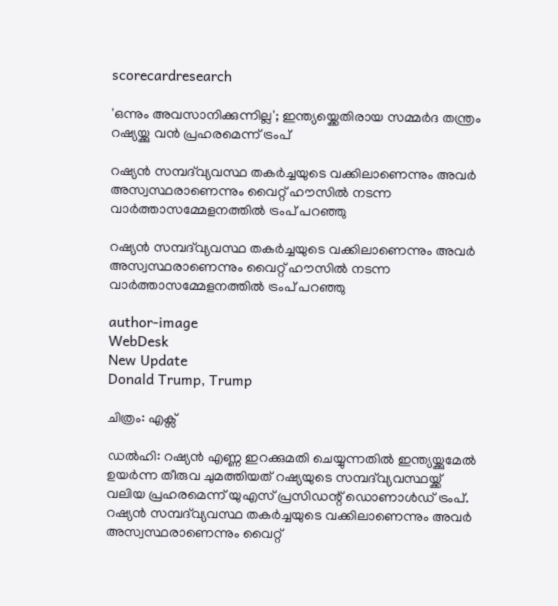scorecardresearch

'ഒന്നും അവസാനിക്കുന്നില്ല'; ഇന്ത്യയ്ക്കെതിരായ സമ്മർദ തന്ത്രം റഷ്യയ്ക്കു വൻ പ്രഹരമെന്ന് ട്രംപ്

റഷ്യൻ സമ്പദ്‌വ്യവസ്ഥ തകർച്ചയുടെ വക്കിലാണെന്നും അവർ അസ്വസ്ഥരാണെന്നും വൈറ്റ് ഹൗസിൽ നടന്ന വാർത്താസമ്മേളനത്തിൽ ട്രംപ് പറഞ്ഞു

റഷ്യൻ സമ്പദ്‌വ്യവസ്ഥ തകർച്ചയുടെ വക്കിലാണെന്നും അവർ അസ്വസ്ഥരാണെന്നും വൈറ്റ് ഹൗസിൽ നടന്ന വാർത്താസമ്മേളനത്തിൽ ട്രംപ് പറഞ്ഞു

author-image
WebDesk
New Update
Donald Trump, Trump

ചിത്രം: എക്സ്

ഡൽഹി: റഷ്യൻ എണ്ണ ഇറക്കുമതി ചെയ്യുന്നതിൽ ഇന്ത്യയ്ക്കുമേൽ ഉയർന്ന തീരുവ ചുമത്തിയത് റഷ്യയുടെ സമ്പദ്‌വ്യവസ്ഥയ്ക്ക് വലിയ പ്രഹരമെന്ന് യുഎസ് പ്രസിഡന്റ് ഡൊണാൾഡ് ട്രംപ്. റഷ്യൻ സമ്പദ്‌വ്യവസ്ഥ തകർച്ചയുടെ വക്കിലാണെന്നും അവർ അസ്വസ്ഥരാണെന്നും വൈറ്റ്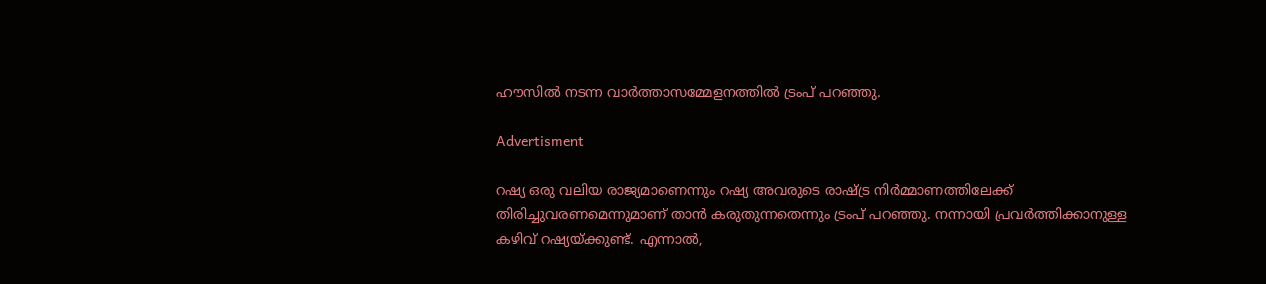ഹൗസിൽ നടന്ന വാർത്താസമ്മേളനത്തിൽ ട്രംപ് പറഞ്ഞു.

Advertisment

റഷ്യ ഒരു വലിയ രാജ്യമാണെന്നും റഷ്യ അവരുടെ രാഷ്ട്ര നിർമ്മാണത്തിലേക്ക് തിരിച്ചുവരണമെന്നുമാണ് താൻ കരുതുന്നതെന്നും ട്രംപ് പറഞ്ഞു. നന്നായി പ്രവർത്തിക്കാനുള്ള കഴിവ് റഷ്യയ്ക്കുണ്ട്. എന്നാൽ,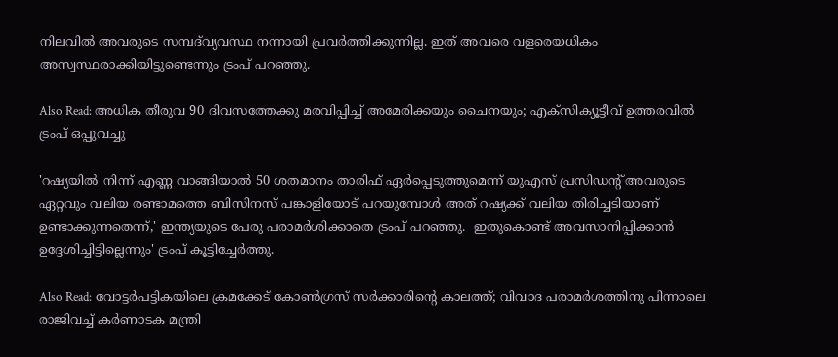നിലവിൽ അവരുടെ സമ്പദ്‌വ്യവസ്ഥ നന്നായി പ്രവർത്തിക്കുന്നില്ല. ഇത് അവരെ വളരെയധികം അസ്വസ്ഥരാക്കിയിട്ടുണ്ടെന്നും ട്രംപ് പറഞ്ഞു.

Also Read: അധിക തീരുവ 90 ദിവസത്തേക്കു മരവിപ്പിച്ച് അമേരിക്കയും ചൈനയും; എക്സിക്യൂട്ടീവ് ഉത്തരവിൽ ട്രംപ് ഒപ്പുവച്ചു

'റഷ്യയിൽ നിന്ന് എണ്ണ വാങ്ങിയാൽ 50 ശതമാനം താരിഫ് ഏർപ്പെടുത്തുമെന്ന് യുഎസ് പ്രസിഡന്റ് അവരുടെ ഏറ്റവും വലിയ രണ്ടാമത്തെ ബിസിനസ് പങ്കാളിയോട് പറയുമ്പോൾ അത് റഷ്യക്ക് വലിയ തിരിച്ചടിയാണ് ഉണ്ടാക്കുന്നതെന്ന്,' ഇന്ത്യയുടെ പേരു പരാമർശിക്കാതെ ട്രംപ് പറഞ്ഞു.  ഇതുകൊണ്ട് അവസാനിപ്പിക്കാൻ ഉദ്ദേശിച്ചിട്ടില്ലെന്നും' ട്രംപ് കൂട്ടിച്ചേർത്തു.

Also Read: വോട്ടർപട്ടികയിലെ ക്രമക്കേട് കോൺഗ്രസ് സർക്കാരിന്റെ കാലത്ത്; വിവാദ പരാമർശത്തിനു പിന്നാലെ രാജിവച്ച് കർണാടക മന്ത്രി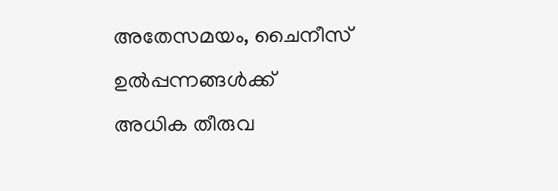അതേസമയം, ചൈനീസ് ഉൽപ്പന്നങ്ങൾക്ക് അധിക തീരുവ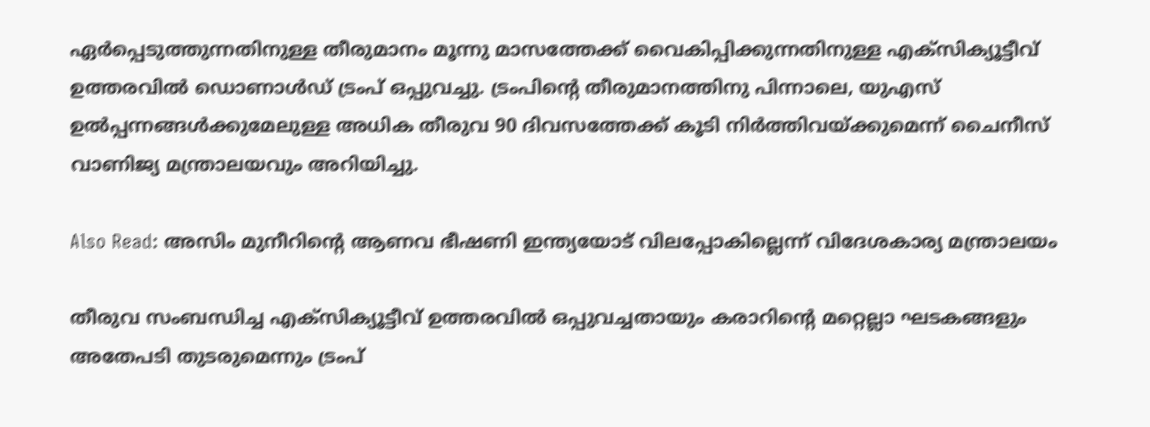ഏർപ്പെടുത്തുന്നതിനുള്ള തീരുമാനം മൂന്നു മാസത്തേക്ക് വൈകിപ്പിക്കുന്നതിനുള്ള എക്സിക്യൂട്ടീവ് ഉത്തരവിൽ ഡൊണാൾഡ് ട്രംപ് ഒപ്പുവച്ചു. ട്രംപിന്റെ തീരുമാനത്തിനു പിന്നാലെ, യുഎസ് ഉൽപ്പന്നങ്ങൾക്കുമേലുള്ള അധിക തീരുവ 90 ദിവസത്തേക്ക് കൂടി നിർത്തിവയ്ക്കുമെന്ന് ചൈനീസ് വാണിജ്യ മന്ത്രാലയവും അറിയിച്ചു.

Also Read: അസിം മുനീറിന്റെ ആണവ ഭീഷണി ഇന്ത്യയോട് വിലപ്പോകില്ലെന്ന് വിദേശകാര്യ മന്ത്രാലയം

തീരുവ സംബന്ധിച്ച എക്സിക്യൂട്ടീവ് ഉത്തരവിൽ ഒപ്പുവച്ചതായും കരാറിന്റെ മറ്റെല്ലാ ഘടകങ്ങളും അതേപടി തുടരുമെന്നും ട്രംപ്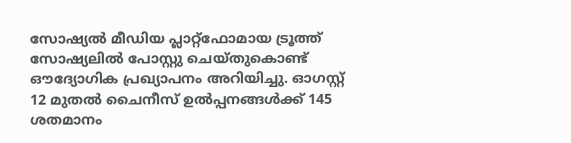സോഷ്യൽ മീഡിയ പ്ലാറ്റ്ഫോമായ ട്രൂത്ത് സോഷ്യലിൽ പോസ്റ്റു ചെയ്തുകൊണ്ട് ഔദ്യോഗിക പ്രഖ്യാപനം അറിയിച്ചു. ഓഗസ്റ്റ് 12 മുതൽ ചൈനീസ് ഉൽപ്പനങ്ങൾക്ക് 145 ശതമാനം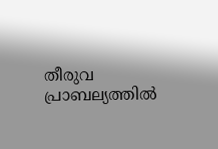തീരുവ പ്രാബല്യത്തിൽ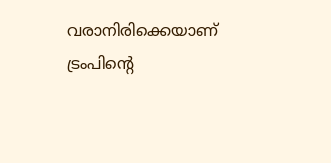വരാനിരിക്കെയാണ് ട്രംപിന്റെ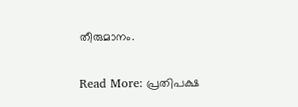തീരുമാനം.

Read More: പ്രതിപക്ഷ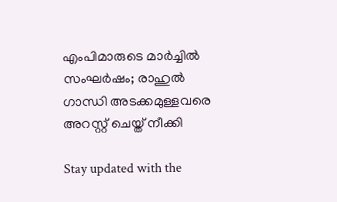എംപിമാരുടെ മാർച്ചിൽ സംഘർഷം; രാഹുൽ ഗാന്ധി അടക്കമുള്ളവരെ അറസ്റ്റ് ചെയ്ത് നീക്കി

Stay updated with the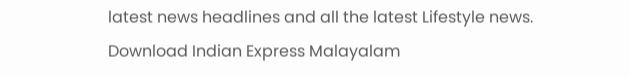latest news headlines and all the latest Lifestyle news. Download Indian Express Malayalam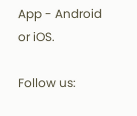App - Android or iOS.

Follow us: